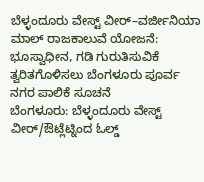ಬೆಳ್ಳಂದೂರು ವೇಸ್ಟ್ ವೀರ್–ವರ್ಜೀನಿಯಾ ಮಾಲ್ ರಾಜಕಾಲುವೆ ಯೋಜನೆ: ಭೂಸ್ವಾಧೀನ, ಗಡಿ ಗುರುತಿಸುವಿಕೆ ತ್ವರಿತಗೊಳಿಸಲು ಬೆಂಗಳೂರು ಪೂರ್ವ ನಗರ ಪಾಲಿಕೆ ಸೂಚನೆ
ಬೆಂಗಳೂರು: ಬೆಳ್ಳಂದೂರು ವೇಸ್ಟ್ ವೀರ್/ಔಟ್ಲೆಟ್ನಿಂದ ಓಲ್ಡ್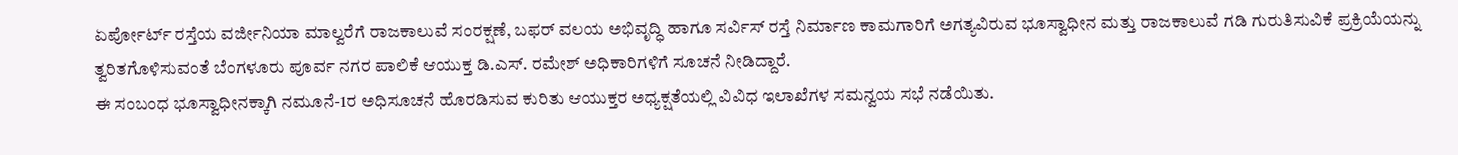ಏರ್ಪೋರ್ಟ್ ರಸ್ತೆಯ ವರ್ಜೀನಿಯಾ ಮಾಲ್ವರೆಗೆ ರಾಜಕಾಲುವೆ ಸಂರಕ್ಷಣೆ, ಬಫರ್ ವಲಯ ಅಭಿವೃದ್ಧಿ ಹಾಗೂ ಸರ್ವಿಸ್ ರಸ್ತೆ ನಿರ್ಮಾಣ ಕಾಮಗಾರಿಗೆ ಅಗತ್ಯವಿರುವ ಭೂಸ್ವಾಧೀನ ಮತ್ತು ರಾಜಕಾಲುವೆ ಗಡಿ ಗುರುತಿಸುವಿಕೆ ಪ್ರಕ್ರಿಯೆಯನ್ನು ತ್ವರಿತಗೊಳಿಸುವಂತೆ ಬೆಂಗಳೂರು ಪೂರ್ವ ನಗರ ಪಾಲಿಕೆ ಆಯುಕ್ತ ಡಿ.ಎಸ್. ರಮೇಶ್ ಅಧಿಕಾರಿಗಳಿಗೆ ಸೂಚನೆ ನೀಡಿದ್ದಾರೆ.
ಈ ಸಂಬಂಧ ಭೂಸ್ವಾಧೀನಕ್ಕಾಗಿ ನಮೂನೆ-1ರ ಅಧಿಸೂಚನೆ ಹೊರಡಿಸುವ ಕುರಿತು ಆಯುಕ್ತರ ಅಧ್ಯಕ್ಷತೆಯಲ್ಲಿ ವಿವಿಧ ಇಲಾಖೆಗಳ ಸಮನ್ವಯ ಸಭೆ ನಡೆಯಿತು.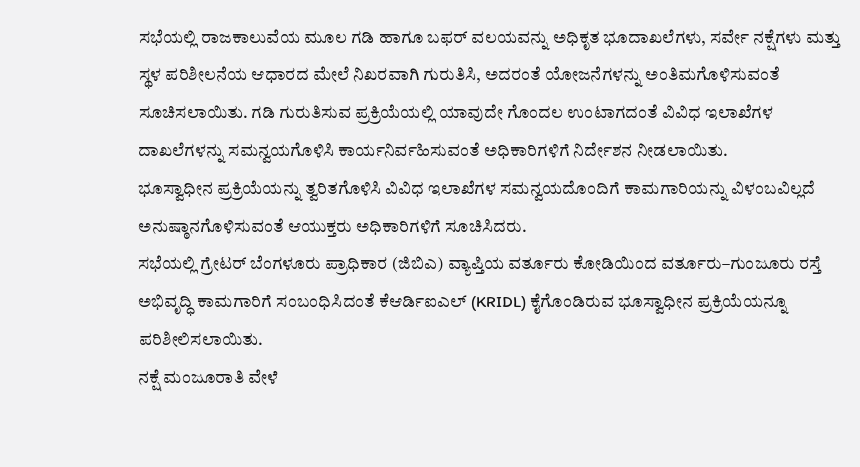ಸಭೆಯಲ್ಲಿ ರಾಜಕಾಲುವೆಯ ಮೂಲ ಗಡಿ ಹಾಗೂ ಬಫರ್ ವಲಯವನ್ನು ಅಧಿಕೃತ ಭೂದಾಖಲೆಗಳು, ಸರ್ವೇ ನಕ್ಷೆಗಳು ಮತ್ತು ಸ್ಥಳ ಪರಿಶೀಲನೆಯ ಆಧಾರದ ಮೇಲೆ ನಿಖರವಾಗಿ ಗುರುತಿಸಿ, ಅದರಂತೆ ಯೋಜನೆಗಳನ್ನು ಅಂತಿಮಗೊಳಿಸುವಂತೆ ಸೂಚಿಸಲಾಯಿತು. ಗಡಿ ಗುರುತಿಸುವ ಪ್ರಕ್ರಿಯೆಯಲ್ಲಿ ಯಾವುದೇ ಗೊಂದಲ ಉಂಟಾಗದಂತೆ ವಿವಿಧ ಇಲಾಖೆಗಳ ದಾಖಲೆಗಳನ್ನು ಸಮನ್ವಯಗೊಳಿಸಿ ಕಾರ್ಯನಿರ್ವಹಿಸುವಂತೆ ಅಧಿಕಾರಿಗಳಿಗೆ ನಿರ್ದೇಶನ ನೀಡಲಾಯಿತು.
ಭೂಸ್ವಾಧೀನ ಪ್ರಕ್ರಿಯೆಯನ್ನು ತ್ವರಿತಗೊಳಿಸಿ ವಿವಿಧ ಇಲಾಖೆಗಳ ಸಮನ್ವಯದೊಂದಿಗೆ ಕಾಮಗಾರಿಯನ್ನು ವಿಳಂಬವಿಲ್ಲದೆ ಅನುಷ್ಠಾನಗೊಳಿಸುವಂತೆ ಆಯುಕ್ತರು ಅಧಿಕಾರಿಗಳಿಗೆ ಸೂಚಿಸಿದರು.
ಸಭೆಯಲ್ಲಿ ಗ್ರೇಟರ್ ಬೆಂಗಳೂರು ಪ್ರಾಧಿಕಾರ (ಜಿಬಿಎ) ವ್ಯಾಪ್ತಿಯ ವರ್ತೂರು ಕೋಡಿಯಿಂದ ವರ್ತೂರು–ಗುಂಜೂರು ರಸ್ತೆ ಅಭಿವೃದ್ಧಿ ಕಾಮಗಾರಿಗೆ ಸಂಬಂಧಿಸಿದಂತೆ ಕೆಆರ್ಡಿಐಎಲ್ (KRIDL) ಕೈಗೊಂಡಿರುವ ಭೂಸ್ವಾಧೀನ ಪ್ರಕ್ರಿಯೆಯನ್ನೂ ಪರಿಶೀಲಿಸಲಾಯಿತು.
ನಕ್ಷೆ ಮಂಜೂರಾತಿ ವೇಳೆ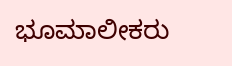ಭೂಮಾಲೀಕರು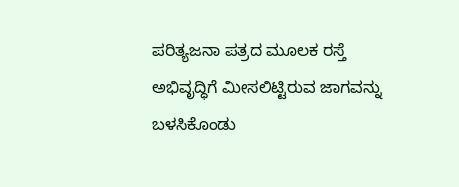ಪರಿತ್ಯಜನಾ ಪತ್ರದ ಮೂಲಕ ರಸ್ತೆ ಅಭಿವೃದ್ಧಿಗೆ ಮೀಸಲಿಟ್ಟಿರುವ ಜಾಗವನ್ನು ಬಳಸಿಕೊಂಡು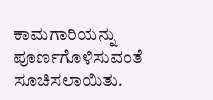ಕಾಮಗಾರಿಯನ್ನು ಪೂರ್ಣಗೊಳಿಸುವಂತೆ ಸೂಚಿಸಲಾಯಿತು.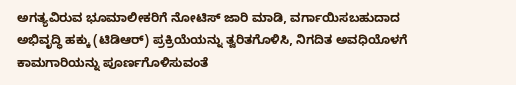ಅಗತ್ಯವಿರುವ ಭೂಮಾಲೀಕರಿಗೆ ನೋಟಿಸ್ ಜಾರಿ ಮಾಡಿ, ವರ್ಗಾಯಿಸಬಹುದಾದ ಅಭಿವೃದ್ಧಿ ಹಕ್ಕು (ಟಿಡಿಆರ್) ಪ್ರಕ್ರಿಯೆಯನ್ನು ತ್ವರಿತಗೊಳಿಸಿ, ನಿಗದಿತ ಅವಧಿಯೊಳಗೆ ಕಾಮಗಾರಿಯನ್ನು ಪೂರ್ಣಗೊಳಿಸುವಂತೆ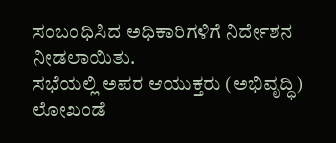ಸಂಬಂಧಿಸಿದ ಅಧಿಕಾರಿಗಳಿಗೆ ನಿರ್ದೇಶನ ನೀಡಲಾಯಿತು.
ಸಭೆಯಲ್ಲಿ ಅಪರ ಆಯುಕ್ತರು (ಅಭಿವೃದ್ಧಿ) ಲೋಖಂಡೆ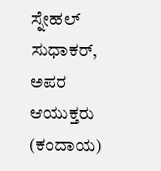ಸ್ನೇಹಲ್ ಸುಧಾಕರ್, ಅಪರ ಆಯುಕ್ತರು (ಕಂದಾಯ)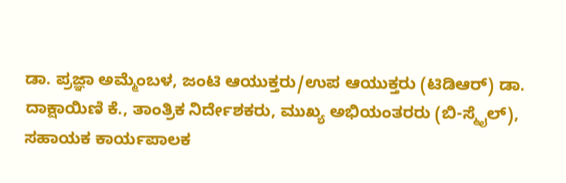ಡಾ. ಪ್ರಜ್ಞಾ ಅಮ್ಮೆಂಬಳ, ಜಂಟಿ ಆಯುಕ್ತರು/ಉಪ ಆಯುಕ್ತರು (ಟಿಡಿಆರ್) ಡಾ. ದಾಕ್ಷಾಯಿಣಿ ಕೆ., ತಾಂತ್ರಿಕ ನಿರ್ದೇಶಕರು, ಮುಖ್ಯ ಅಭಿಯಂತರರು (ಬಿ-ಸ್ಮೈಲ್), ಸಹಾಯಕ ಕಾರ್ಯಪಾಲಕ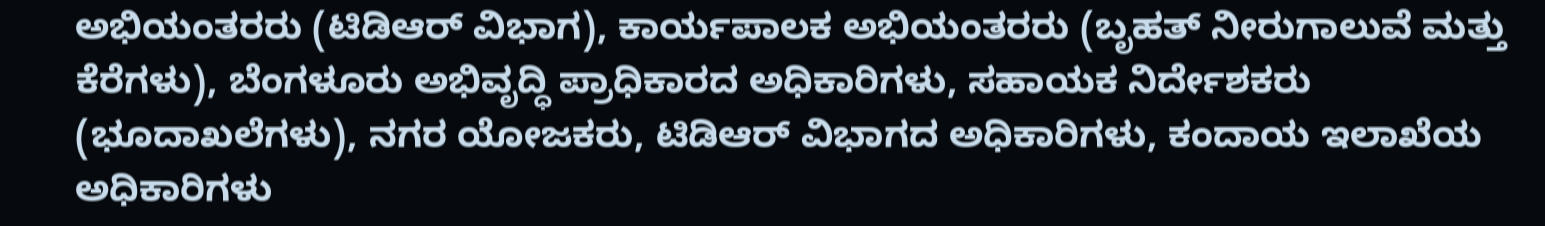ಅಭಿಯಂತರರು (ಟಿಡಿಆರ್ ವಿಭಾಗ), ಕಾರ್ಯಪಾಲಕ ಅಭಿಯಂತರರು (ಬೃಹತ್ ನೀರುಗಾಲುವೆ ಮತ್ತು ಕೆರೆಗಳು), ಬೆಂಗಳೂರು ಅಭಿವೃದ್ಧಿ ಪ್ರಾಧಿಕಾರದ ಅಧಿಕಾರಿಗಳು, ಸಹಾಯಕ ನಿರ್ದೇಶಕರು (ಭೂದಾಖಲೆಗಳು), ನಗರ ಯೋಜಕರು, ಟಿಡಿಆರ್ ವಿಭಾಗದ ಅಧಿಕಾರಿಗಳು, ಕಂದಾಯ ಇಲಾಖೆಯ ಅಧಿಕಾರಿಗಳು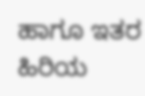ಹಾಗೂ ಇತರ ಹಿರಿಯ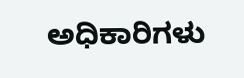ಅಧಿಕಾರಿಗಳು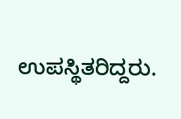ಉಪಸ್ಥಿತರಿದ್ದರು.